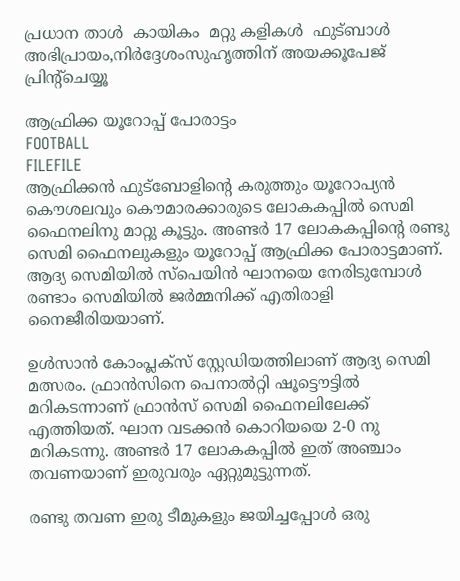പ്രധാന താള്‍  കായികം  മറ്റു കളികള്‍  ഫുട്ബാള്‍
അഭിപ്രായം,നിര്‍ദ്ദേശംസുഹൃത്തിന് അയക്കൂപേജ് പ്രിന്‍റ്ചെയ്യൂ

ആഫ്രിക്ക യൂറോപ്പ് പോരാട്ടം
FOOTBALL
FILEFILE
ആഫ്രിക്കന്‍ ഫുട്ബോളിന്‍റെ കരുത്തും യൂറോപ്യന്‍ കൌശലവും കൌമാരക്കാരുടെ ലോകകപ്പില്‍ സെമി ഫൈനലിനു മാറ്റു കൂട്ടും. അണ്ടര്‍ 17 ലോകകപ്പിന്‍റെ രണ്ടു സെമി ഫൈനലുകളും യൂറോപ്പ് ആഫ്രിക്ക പോരാട്ടമാണ്. ആദ്യ സെമിയില്‍ സ്പെയിന്‍ ഘാനയെ നേരിടുമ്പോള്‍ രണ്ടാം സെമിയില്‍ ജര്‍മ്മനിക്ക് എതിരാളി നൈജീരിയയാണ്.

ഉള്‍സാന്‍ കോം‌പ്ലക്സ് സ്റ്റേഡിയത്തിലാണ് ആദ്യ സെമി മത്സരം. ഫ്രാന്‍സിനെ പെനാല്‍റ്റി ഷൂട്ടൌട്ടില്‍ മറികടന്നാണ് ഫ്രാന്‍സ് സെമി ഫൈനലിലേക്ക് എത്തിയത്. ഘാന വടക്കന്‍ കൊറിയയെ 2-0 നു മറികടന്നു. അണ്ടര്‍ 17 ലോകകപ്പില്‍ ഇത് അഞ്ചാം തവണയാണ് ഇരുവരും ഏറ്റുമുട്ടുന്നത്.

രണ്ടു തവണ ഇരു ടീമുകളും ജയിച്ചപ്പോള്‍ ഒരു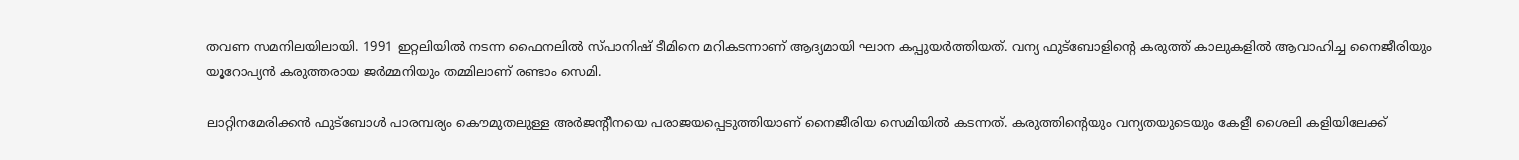തവണ സമനിലയിലായി. 1991 ഇറ്റലിയില്‍ നടന്ന ഫൈനലില്‍ സ്പാനിഷ് ടീമിനെ മറികടന്നാണ് ആദ്യമായി ഘാന കപ്പുയര്‍ത്തിയത്. വന്യ ഫുട്ബോളിന്‍റെ കരുത്ത് കാലുകളില്‍ ആവാഹിച്ച നൈജീരിയും യൂറോപ്യന്‍ കരുത്തരായ ജര്‍മ്മനിയും തമ്മിലാണ് രണ്ടാം സെമി.

ലാറ്റിനമേരിക്കന്‍ ഫുട്ബോള്‍ പാരമ്പര്യം കൌമുതലുള്ള അര്‍ജന്‍റീനയെ പരാജയപ്പെടുത്തിയാണ് നൈജീരിയ സെമിയില്‍ കടന്നത്. കരുത്തിന്‍റെയും വന്യതയുടെയും കേളീ ശൈലി കളിയിലേക്ക്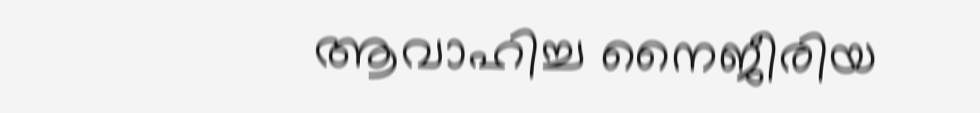ആവാഹിച്ച നൈജീരിയ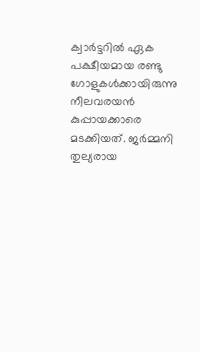ക്വാര്‍ട്ടറില്‍ ഏക പക്ഷീയമായ രണ്ടു ഗോളുകള്‍ക്കായിരുന്നു നീലവരയന്‍ കുപ്പായക്കാരെ മടക്കിയത്. ജര്‍മ്മനി തുല്യരായ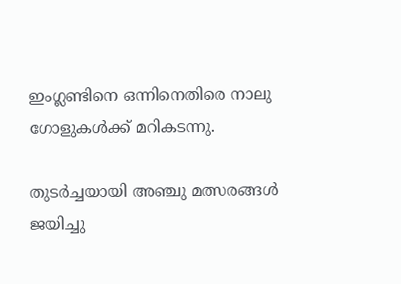ഇംഗ്ലണ്ടിനെ ഒന്നിനെതിരെ നാലു ഗോളുകള്‍ക്ക് മറികടന്നു.

തുടര്‍ച്ചയായി അഞ്ചു മത്സരങ്ങള്‍ ജയിച്ചു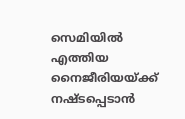സെമിയില്‍ എത്തിയ നൈജീരിയയ്‌ക്ക് നഷ്ടപ്പെടാന്‍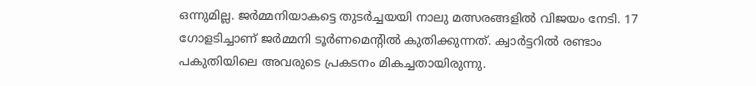ഒന്നുമില്ല. ജര്‍മ്മനിയാകട്ടെ തുടര്‍ച്ചയയി നാലു മത്സരങ്ങളില്‍ വിജയം നേടി. 17 ഗോളടിച്ചാണ് ജര്‍മ്മനി ടൂര്‍ണമെന്‍റില്‍ കുതിക്കുന്നത്. ക്വാര്‍ട്ടറില്‍ രണ്ടാം പകുതിയിലെ അവരുടെ പ്രകടനം മികച്ചതായിരുന്നു.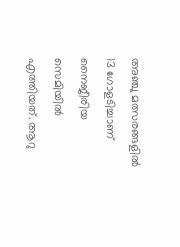അഞ്ചു മത്സരങ്ങളില്‍ 13 ഗോളടിച്ചാണ് നൈജീരിയ സെമിയില്‍ എത്തിയത്. ആറു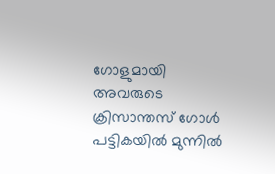ഗോളുമായി അവരുടെ ക്രിസാന്തസ് ഗോള്‍ പട്ടികയില്‍ മുന്നില്‍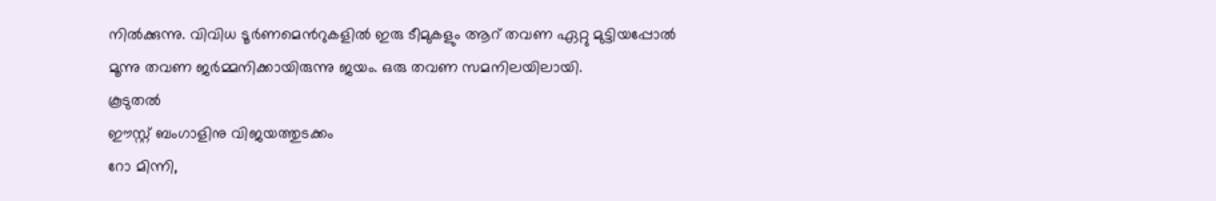നില്‍ക്കുന്നു. വിവിധ ടൂര്‍ണമെന്‍റുകളില്‍ ഇരു ടീമുകളും ആറ് തവണ ഏറ്റു മുട്ടിയപ്പോല്‍ മൂന്നു തവണ ജര്‍മ്മനിക്കായിരുന്നു ജയം. ഒരു തവണ സമനിലയിലായി.
കൂടുതല്‍
ഈസ്റ്റ് ബംഗാളിനു വിജയത്തുടക്കം
റോ മിന്നി,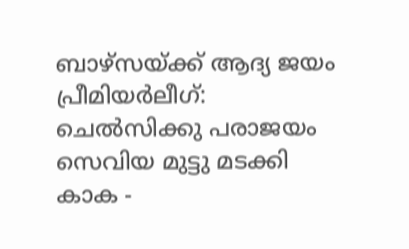ബാഴ്‌സയ്‌ക്ക് ആദ്യ ജയം
പ്രീമിയര്‍ലീഗ്: ചെല്‍‌സിക്കു പരാജയം
സെവിയ മുട്ടു മടക്കി
കാക -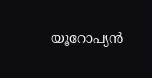യൂറോപ്യന്‍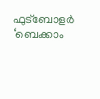ഫുട്ബോളര്‍
‘ബെക്കാം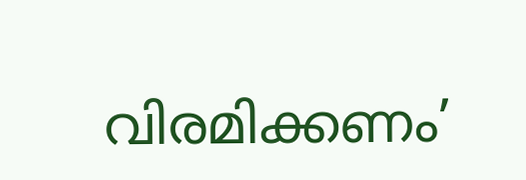വിരമിക്കണം’